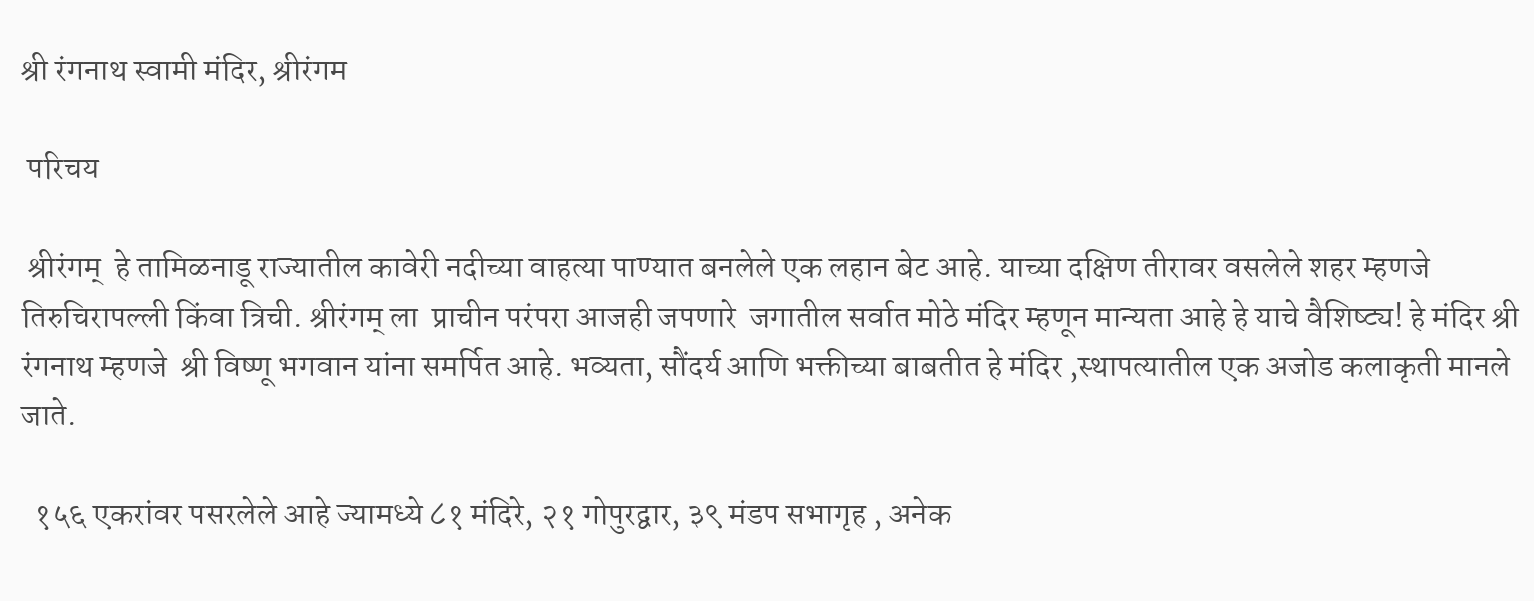श्री रंगनाथ स्वामी मंदिर, श्रीरंगम

 परिचय

 श्रीरंगम्  हे तामिळनाडू राज्यातील कावेरी नदीच्या वाहत्या पाण्यात बनलेले एक लहान बेट आहे. याच्या दक्षिण तीरावर वसलेले शहर म्हणजे तिरुचिरापल्ली किंवा त्रिची. श्रीरंगम् ला  प्राचीन परंपरा आजही जपणारे  जगातील सर्वात मोठे मंदिर म्हणून मान्यता आहे हे याचे वैशिष्ट्य! हे मंदिर श्री रंगनाथ म्हणजे  श्री विष्णू भगवान यांना समर्पित आहे. भव्यता, सौंदर्य आणि भक्तीच्या बाबतीत हे मंदिर ,स्थापत्यातील एक अजोड कलाकृती मानले जाते.

  १५६ एकरांवर पसरलेले आहे ज्यामध्ये ८१ मंदिरे, २१ गोपुरद्वार, ३९ मंडप सभागृह , अनेक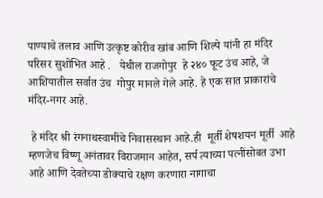पाण्याचे तलाव आणि उत्कृष्ट कोरीव खांब आणि शिल्पे यांनी हा मंदिर परिसर सुशोभित आहे .   येथील राजगोपुर  हे २४० फूट उंच आहे, जे आशियातील सर्वात उंच  गोपुर मानले गेले आहे. हे एक सात प्राकारांचे मंदिर-नगर आहे.

 हे मंदिर श्री रंगनाथस्वामींचे निवासस्थान आहे.ही  मूर्ती शेषशयन मूर्ती  आहे म्हणजेच विष्णू अनंतावर विराजमान आहेत, सर्प त्याच्या पत्नींसोबत उभा आहे आणि देवतेच्या डोक्याचे रक्षण करणारा नागाचा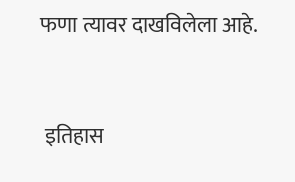फणा त्यावर दाखविलेला आहे.


 इतिहास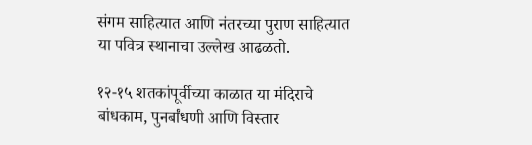संगम साहित्यात आणि नंतरच्या पुराण साहित्यात या पवित्र स्थानाचा उल्लेख आढळतो.

१२-१५ शतकांपूर्वीच्या काळात या मंदिराचे बांधकाम, पुनर्बांधणी आणि विस्तार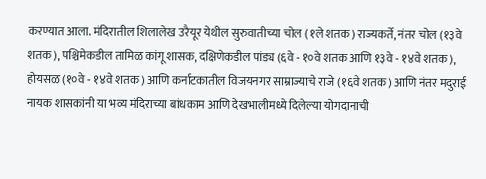करण्यात आला. मंदिरातील शिलालेख उरैयूर येथील सुरुवातीच्या चोल (१ले शतक) राज्यकर्ते, नंतर चोल (१३वे शतक), पश्चिमेकडील तामिळ कांगू शासक, दक्षिणेकडील पांड्य (६वे - १०वे शतक आणि १३वे - १४वे शतक), होयसळ (१०वे - १४वे शतक) आणि कर्नाटकातील विजयनगर साम्राज्याचे राजे (१६वे शतक) आणि नंतर मदुराई नायक शासकांनी या भव्य मंदिराच्या बांधकाम आणि देखभालीमध्ये दिलेल्या योगदानाची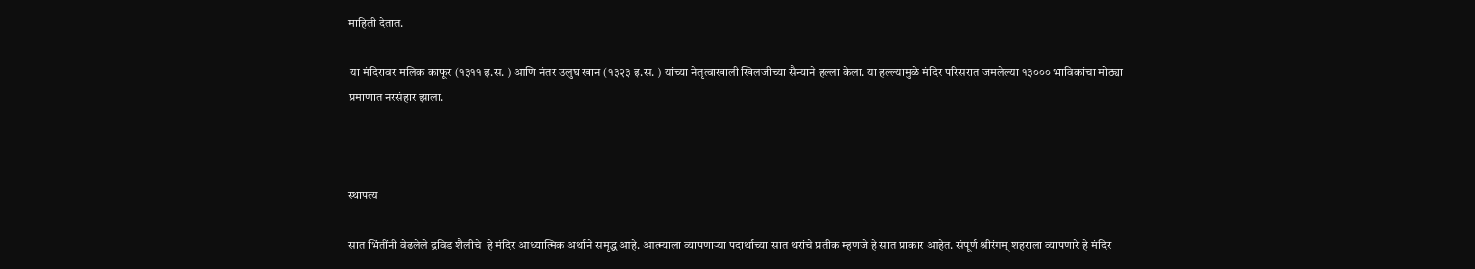माहिती देतात.

 या मंदिरावर मलिक काफूर (१३११ इ.स. ) आणि नंतर उलुघ खान (१३२३ इ.स. ) यांच्या नेतृत्वाखाली खिलजीच्या सैन्याने हल्ला केला. या हल्ल्यामुळे मंदिर परिसरात जमलेल्या १३००० भाविकांचा मोठ्या प्रमाणात नरसंहार झाला.



स्थापत्य

सात भिंतींनी वेढलेले द्रविड शैलीचे  हे मंदिर आध्यात्मिक अर्थाने समृद्ध आहे. आत्म्याला व्यापणाऱ्या पदार्थाच्या सात थरांचे प्रतीक म्हणजे हे सात प्राकार आहेत. संपूर्ण श्रीरंगम् शहराला व्यापणारे हे मंदिर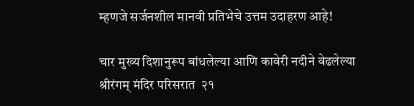म्हणजे सर्जनशील मानवी प्रतिभेचे उत्तम उदाहरण आहे!

चार मुख्य दिशानुरूप बांधलेल्या आणि कावेरी नदीने वेढलेल्या श्रीरंगम् मंदिर परिसरात  २१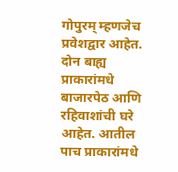गोपुरम् म्हणजेच प्रवेशद्वार आहेत. दोन बाह्य प्राकारांमधे बाजारपेठ आणि रहिवाशांची घरे आहेत. आतील पाच प्राकारांमधे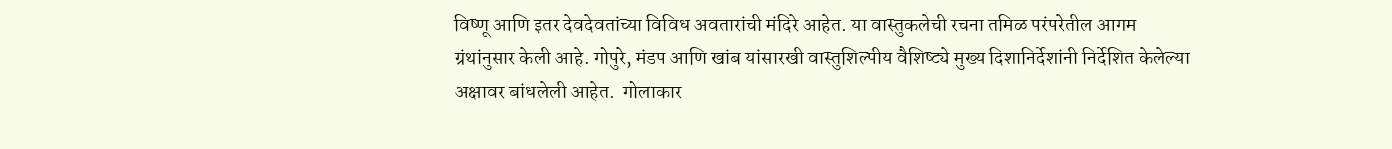विष्णू आणि इतर देवदेवतांच्या विविध अवतारांची मंदिरे आहेत. या वास्तुकलेची रचना तमिळ परंपरेतील आगम ग्रंथांनुसार केली आहे. गोपुरे, मंडप आणि खांब यांसारखी वास्तुशिल्पीय वैशिष्ट्ये मुख्य दिशानिर्देशांनी निर्देशित केलेल्या अक्षावर बांधलेली आहेत.  गोलाकार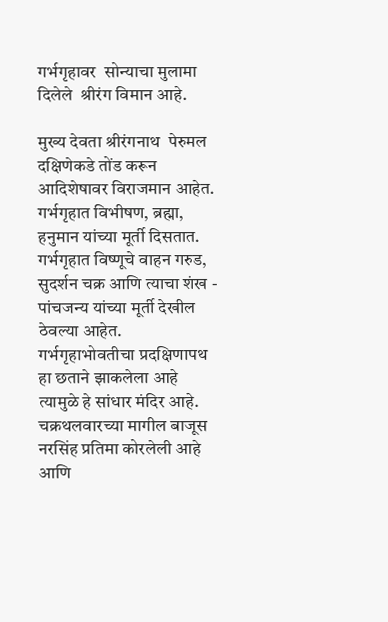गर्भगृहावर  सोन्याचा मुलामा दिलेले  श्रीरंग विमान आहे.

मुख्य देवता श्रीरंगनाथ  पेरुमल दक्षिणेकडे तोंड करून आदिशेषावर विराजमान आहेत. गर्भगृहात विभीषण, ब्रह्मा, हनुमान यांच्या मूर्ती दिसतात. गर्भगृहात विष्णूचे वाहन गरुड, सुदर्शन चक्र आणि त्याचा शंख - पांचजन्य यांच्या मूर्ती देखील ठेवल्या आहेत. गर्भगृहाभोवतीचा प्रदक्षिणापथ हा छताने झाकलेला आहे त्यामुळे हे सांधार मंदिर आहे. चक्रथलवारच्या मागील बाजूस नरसिंह प्रतिमा कोरलेली आहे आणि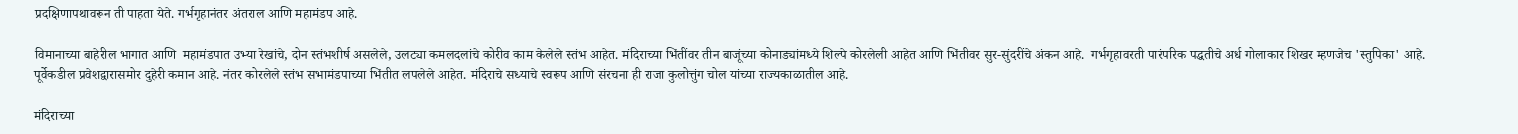प्रदक्षिणापथावरून ती पाहता येते. गर्भगृहानंतर अंतराल आणि महामंडप आहे.

विमानाच्या बाहेरील भागात आणि  महामंडपात उभ्या रेखांचे, दोन स्तंभशीर्ष असलेले, उलट्या कमलदलांचे कोरीव काम केलेले स्तंभ आहेत. मंदिराच्या भिंतींवर तीन बाजूंच्या कोनाड्यांमध्ये शिल्पे कोरलेली आहेत आणि भिंतीवर सुर-सुंदरींचे अंकन आहे.  गर्भगृहावरती पारंपरिक पद्धतीचे अर्ध गोलाकार शिखर म्हणजेच 'स्तुपिका' आहे. पूर्वेकडील प्रवेशद्वारासमोर दुहेरी कमान आहे. नंतर कोरलेले स्तंभ सभामंडपाच्या भिंतीत लपलेले आहेत. मंदिराचे सध्याचे स्वरूप आणि संरचना ही राजा कुलोत्तुंग चोल यांच्या राज्यकाळातील आहे.

मंदिराच्या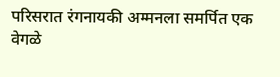परिसरात रंगनायकी अम्मनला समर्पित एक वेगळे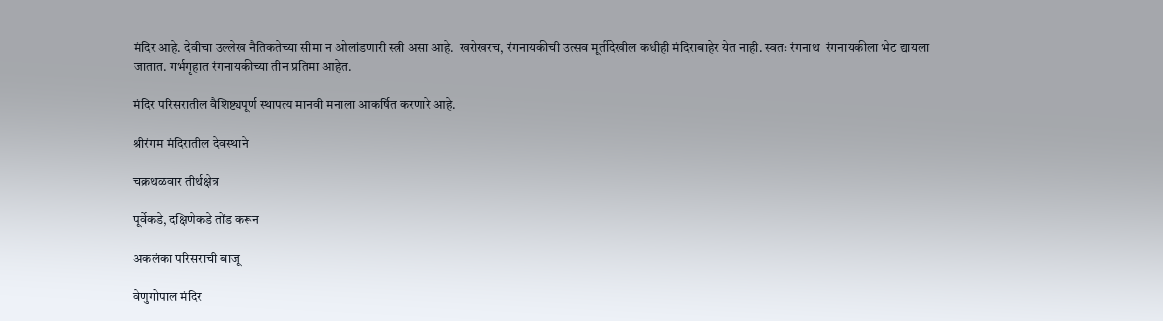मंदिर आहे. देवीचा उल्लेख नैतिकतेच्या सीमा न ओलांडणारी स्त्री असा आहे.  खरोखरच, रंगनायकीची उत्सव मूर्तीदेखील कधीही मंदिराबाहेर येत नाही. स्वतः रंगनाथ  रंगनायकीला भेट द्यायला जातात. गर्भगृहात रंगनायकीच्या तीन प्रतिमा आहेत.

मंदिर परिसरातील वैशिष्ट्यपूर्ण स्थापत्य मानवी मनाला आकर्षित करणारे आहे.

श्रीरंगम मंदिरातील देवस्थाने

चक्रथळवार तीर्थक्षेत्र

पूर्वेकडे, दक्षिणेकडे तोंड करून

अकलंका परिसराची बाजू

वेणुगोपाल मंदिर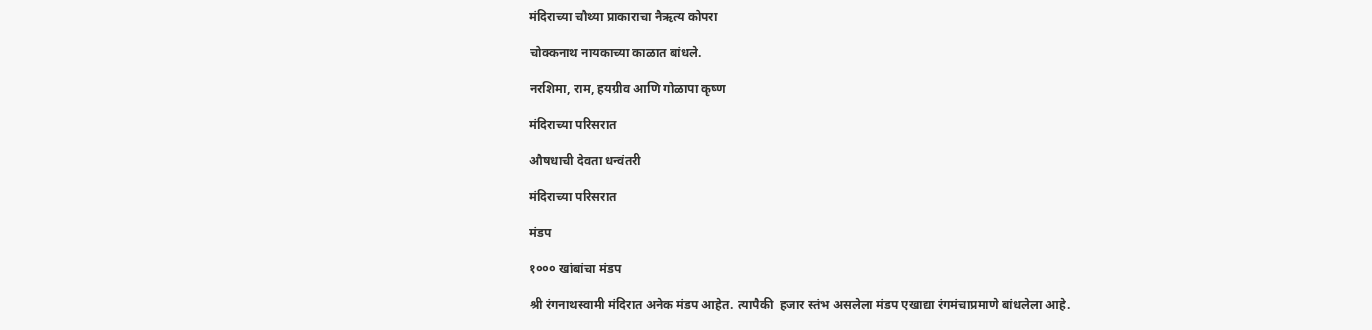मंदिराच्या चौथ्या प्राकाराचा नैऋत्य कोपरा

चोक्कनाथ नायकाच्या काळात बांधले.

नरशिमा, राम, हयग्रीव आणि गोळापा कृष्ण

मंदिराच्या परिसरात

औषधाची देवता धन्वंतरी

मंदिराच्या परिसरात

मंडप

१००० खांबांचा मंडप

श्री रंगनाथस्वामी मंदिरात अनेक मंडप आहेत. त्यापैकी  हजार स्तंभ असलेला मंडप एखाद्या रंगमंचाप्रमाणे बांधलेला आहे.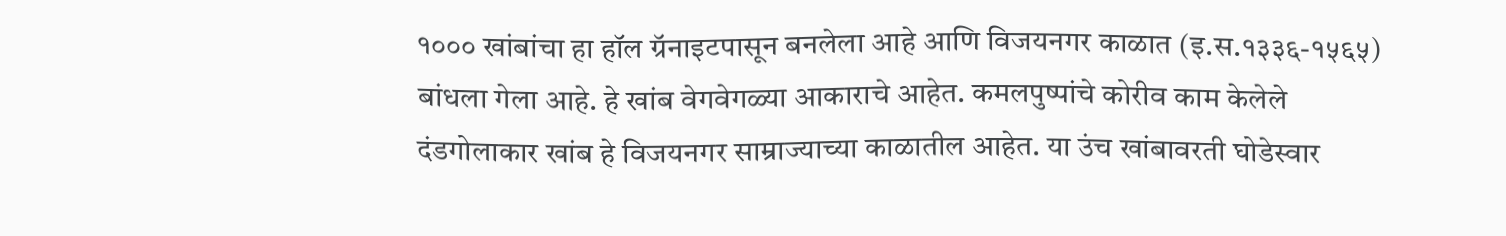१००० खांबांचा हा हॉल ग्रॅनाइटपासून बनलेला आहे आणि विजयनगर काळात (इ.स.१३३६-१५६५) बांधला गेला आहे. हे खांब वेगवेगळ्या आकाराचे आहेत. कमलपुष्पांचे कोरीव काम केलेले दंडगोलाकार खांब हे विजयनगर साम्राज्याच्या काळातील आहेत. या उंच खांबावरती घोडेस्वार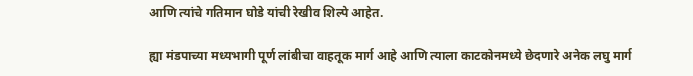आणि त्यांचे गतिमान घोडे यांची रेखीव शिल्पे आहेत.

ह्या मंडपाच्या मध्यभागी पूर्ण लांबीचा वाहतूक मार्ग आहे आणि त्याला काटकोनमध्ये छेदणारे अनेक लघु मार्ग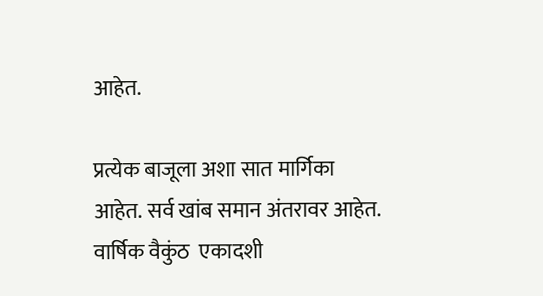आहेत.

प्रत्येक बाजूला अशा सात मार्गिका आहेत. सर्व खांब समान अंतरावर आहेत. वार्षिक वैकुंठ  एकादशी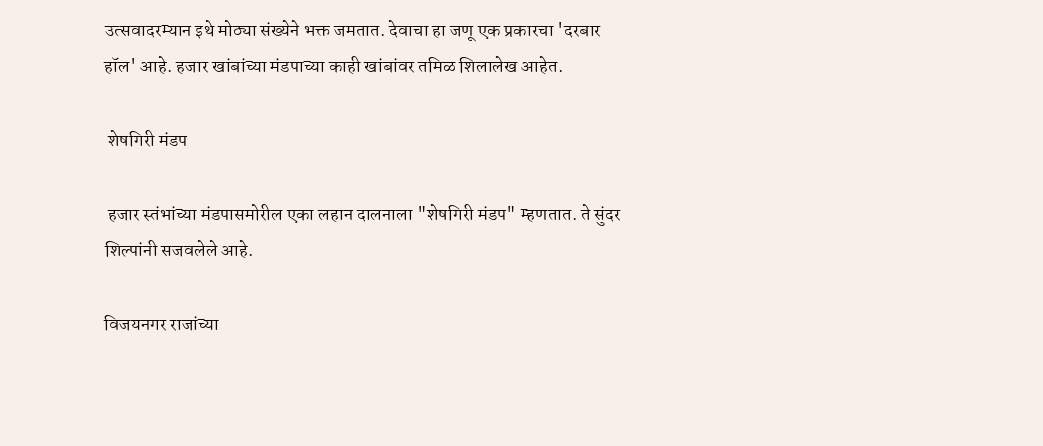उत्सवादरम्यान इथे मोठ्या संख्येने भक्त जमतात. देवाचा हा जणू एक प्रकारचा 'दरबार हॉल' आहे. हजार खांबांच्या मंडपाच्या काही खांबांवर तमिळ शिलालेख आहेत.

 शेषगिरी मंडप

 हजार स्तंभांच्या मंडपासमोरील एका लहान दालनाला "शेषगिरी मंडप" म्हणतात. ते सुंदर शिल्पांनी सजवलेले आहे.

विजयनगर राजांच्या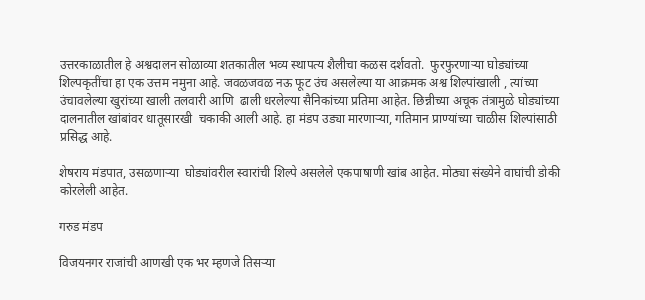उत्तरकाळातील हे अश्वदालन सोळाव्या शतकातील भव्य स्थापत्य शैलीचा कळस दर्शवतो.  फुरफुरणार्‍या घोड्यांच्या शिल्पकृतींचा हा एक उत्तम नमुना आहे. जवळजवळ नऊ फूट उंच असलेल्या या आक्रमक अश्व शिल्पांखाली , त्यांच्या उंचावलेल्या खुरांच्या खाली तलवारी आणि  ढाली धरलेल्या सैनिकांच्या प्रतिमा आहेत. छिन्नीच्या अचूक तंत्रामुळे घोड्यांच्या दालनातील खांबांवर धातूसारखी  चकाकी आली आहे. हा मंडप उड्या मारणार्‍या, गतिमान प्राण्यांच्या चाळीस शिल्पांसाठी प्रसिद्ध आहे.

शेषराय मंडपात, उसळणाऱ्या  घोड्यांवरील स्वारांची शिल्पे असलेले एकपाषाणी खांब आहेत. मोठ्या संख्येने वाघांची डोकी कोरलेली आहेत.

गरुड मंडप

विजयनगर राजांची आणखी एक भर म्हणजे तिसऱ्या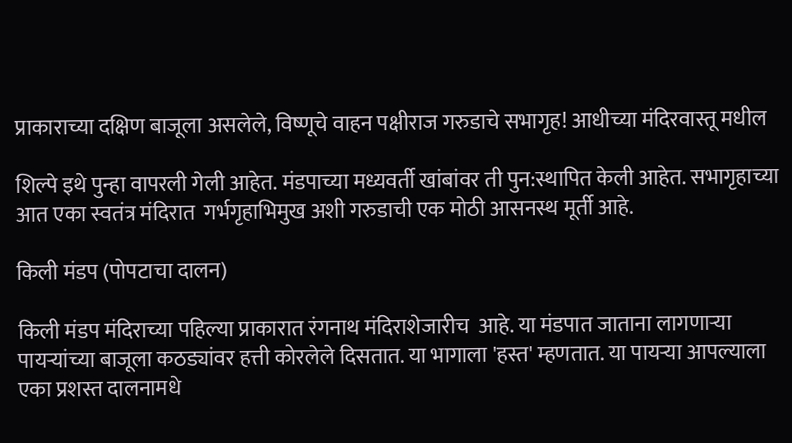प्राकाराच्या दक्षिण बाजूला असलेले, विष्णूचे वाहन पक्षीराज गरुडाचे सभागृह! आधीच्या मंदिरवास्तू मधील

शिल्पे इथे पुन्हा वापरली गेली आहेत. मंडपाच्या मध्यवर्ती खांबांवर ती पुन:स्थापित केली आहेत. सभागृहाच्या आत एका स्वतंत्र मंदिरात  गर्भगृहाभिमुख अशी गरुडाची एक मोठी आसनस्थ मूर्ती आहे.

किली मंडप (पोपटाचा दालन)

किली मंडप मंदिराच्या पहिल्या प्राकारात रंगनाथ मंदिराशेजारीच  आहे. या मंडपात जाताना लागणाऱ्या  पायऱ्यांच्या बाजूला कठड्यांवर हत्ती कोरलेले दिसतात. या भागाला 'हस्त' म्हणतात. या पायऱ्या आपल्याला एका प्रशस्त दालनामधे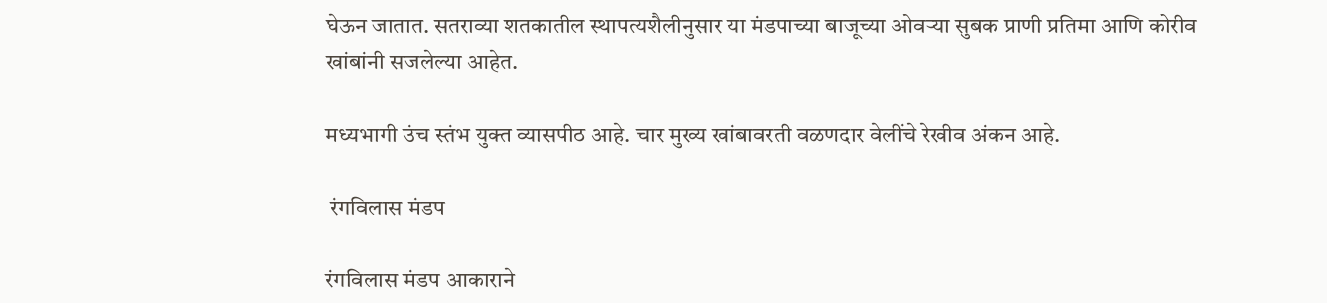घेऊन जातात. सतराव्या शतकातील स्थापत्यशैलीनुसार या मंडपाच्या बाजूच्या ओवर्‍या सुबक प्राणी प्रतिमा आणि कोरीव खांबांनी सजलेल्या आहेत.

मध्यभागी उंच स्तंभ युक्त व्यासपीठ आहे. चार मुख्य खांबावरती वळणदार वेलींचे रेखीव अंकन आहे.

 रंगविलास मंडप

रंगविलास मंडप आकाराने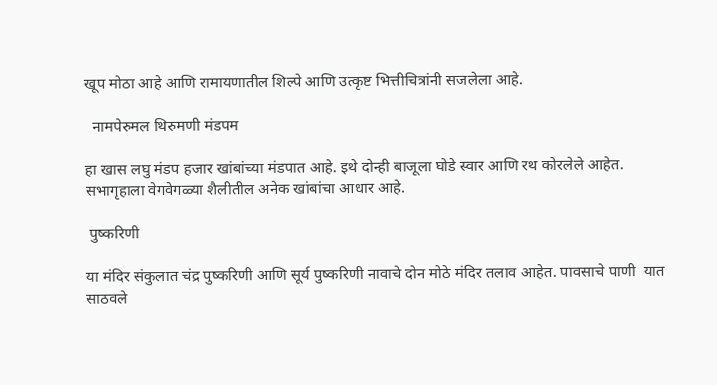खूप मोठा आहे आणि रामायणातील शिल्पे आणि उत्कृष्ट भित्तीचित्रांनी सजलेला आहे.

  नामपेरुमल थिरुमणी मंडपम

हा खास लघु मंडप हजार खांबांच्या मंडपात आहे. इथे दोन्ही बाजूला घोडे स्वार आणि रथ कोरलेले आहेत. सभागृहाला वेगवेगळ्या शैलीतील अनेक खांबांचा आधार आहे.

 पुष्करिणी

या मंदिर संकुलात चंद्र पुष्करिणी आणि सूर्य पुष्करिणी नावाचे दोन मोठे मंदिर तलाव आहेत. पावसाचे पाणी  यात साठवले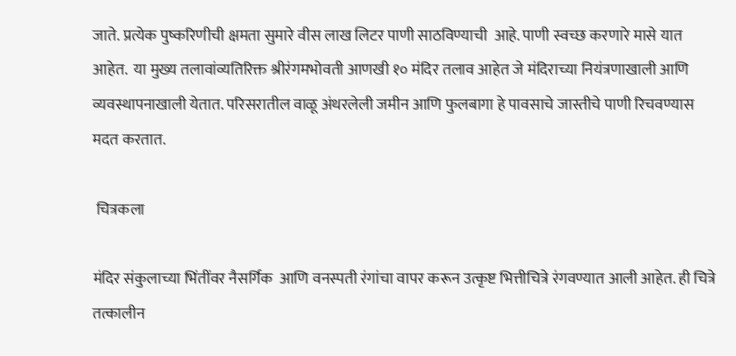जाते. प्रत्येक पुष्करिणीची क्षमता सुमारे वीस लाख लिटर पाणी साठविण्याची  आहे. पाणी स्वच्छ करणारे मासे यात आहेत.  या मुख्य तलावांव्यतिरिक्त श्रीरंगमभोवती आणखी १० मंदिर तलाव आहेत जे मंदिराच्या नियंत्रणाखाली आणि व्यवस्थापनाखाली येतात. परिसरातील वाळू अंथरलेली जमीन आणि फुलबागा हे पावसाचे जास्तीचे पाणी रिचवण्यास मदत करतात.

 चित्रकला

मंदिर संकुलाच्या भिंतींवर नैसर्गिक  आणि वनस्पती रंगांचा वापर करून उत्कृष्ट भित्तीचित्रे रंगवण्यात आली आहेत. ही चित्रे तत्कालीन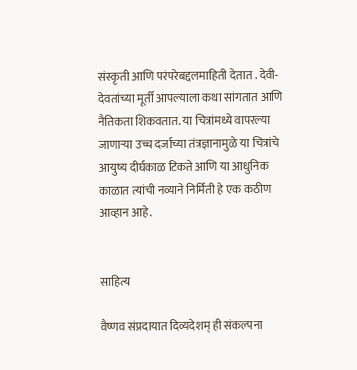संस्कृती आणि परंपरेबद्दलमाहिती देतात . देवी-देवतांच्या मूर्ती आपल्याला कथा सांगतात आणि नैतिकता शिकवतात. या चित्रांमध्ये वापरल्या जाणाऱ्या उच्च दर्जाच्या तंत्रज्ञानामुळे या चित्रांचे आयुष्य दीर्घकाळ टिकते आणि या आधुनिक काळात त्यांची नव्याने निर्मिती हे एक कठीण आव्हान आहे.


साहित्य

वैष्णव संप्रदायात दिव्यदेशम् ही संकल्पना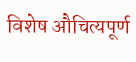विशेष औचित्यपूर्ण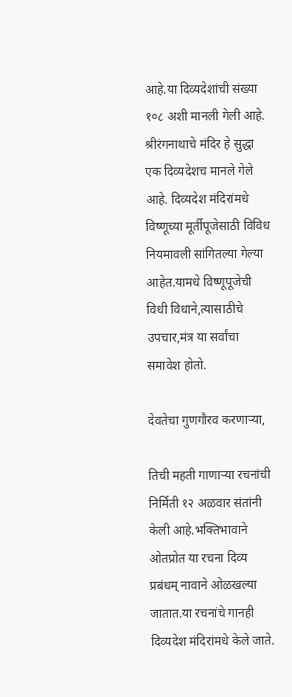आहे.या दिव्यदेशांची संख्या १०८ अशी मानली गेली आहे. श्रीरंगनाथाचे मंदिर हे सुद्धा एक दिव्यदेशच मानले गेले आहे. दिव्यदेश मंदिरांमधे विष्णूच्या मूर्तीपूजेसाठी विविध नियमावली सांगितल्या गेल्या आहेत.यामधे विष्णूपूजेची विधी विधाने,त्यासाठीचे उपचार,मंत्र या सर्वांचा समावेश होतो.

देवतेचा गुणगौरव करणार्‍या,

तिची महती गाणार्‍या रचनांची निर्मिती १२ अळवार संतांनी केली आहे.भक्तिभावाने ओतप्रोत या रचना दिव्य प्रबंधम् नावाने ओळखल्या जातात.या रचनांचे गानही दिव्यदेश मंदिरांमधे केले जाते.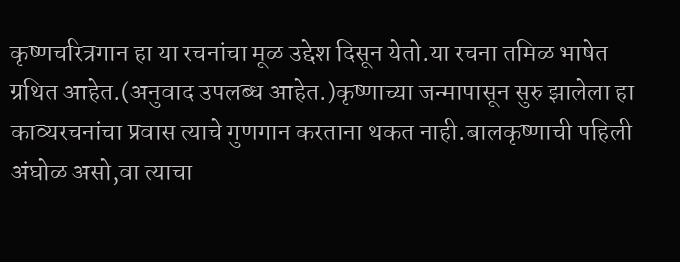कृष्णचरित्रगान हा या रचनांचा मूळ उद्देश दिसून येतो.या रचना तमिळ भाषेत ग्रथित आहेत.(अनुवाद उपलब्ध आहेत.)कृष्णाच्या जन्मापासून सुरु झालेला हा काव्यरचनांचा प्रवास त्याचे गुणगान करताना थकत नाही.बालकृष्णाची पहिली अंघोळ असो,वा त्याचा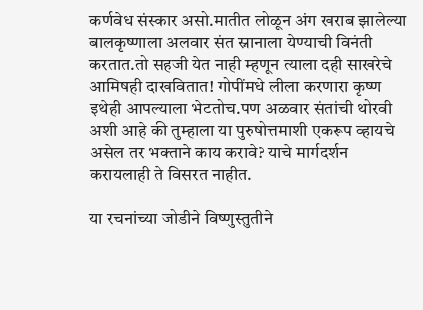कर्णवेध संस्कार असो.मातीत लोळून अंग खराब झालेल्या बालकृष्णाला अलवार संत स्नानाला येण्याची विनंती करतात.तो सहजी येत नाही म्हणून त्याला दही साखरेचे आमिषही दाखवितात! गोपींमधे लीला करणारा कृष्ण इथेही आपल्याला भेटतोच.पण अळवार संतांची थोरवी अशी आहे की तुम्हाला या पुरुषोत्तमाशी एकरूप व्हायचे असेल तर भक्ताने काय करावे? याचे मार्गदर्शन करायलाही ते विसरत नाहीत.

या रचनांच्या जोडीने विष्णुस्तुतीने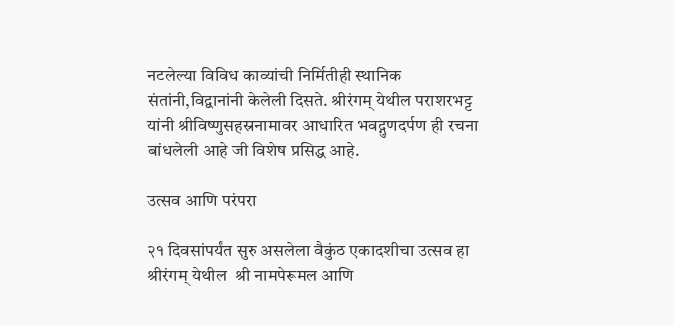नटलेल्या विविध काव्यांची निर्मितीही स्थानिक संतांनी,विद्वानांनी केलेली दिसते. श्रीरंगम् येथील पराशरभट्ट यांनी श्रीविष्णुसहस्रनामावर आधारित भवद्गुणदर्पण ही रचना बांधलेली आहे जी विशेष प्रसिद्ध आहे.

उत्सव आणि परंपरा

२१ दिवसांपर्यंत सुरु असलेला वैकुंठ एकादशीचा उत्सव हा श्रीरंगम् येथील  श्री नामपेरूमल आणि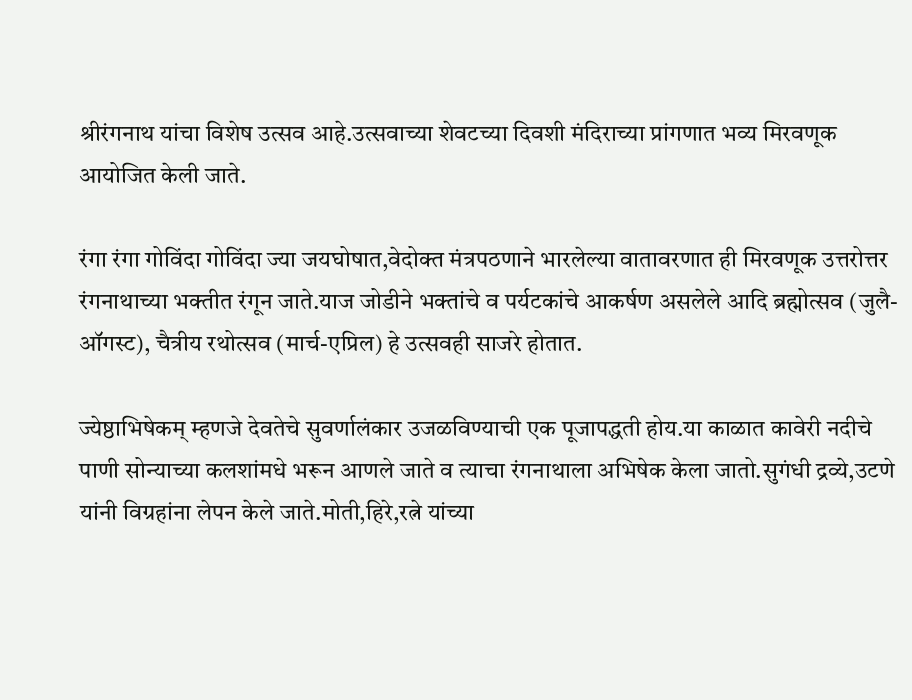श्रीरंगनाथ यांचा विशेष उत्सव आहे.उत्सवाच्या शेवटच्या दिवशी मंदिराच्या प्रांगणात भव्य मिरवणूक आयोजित केली जाते.

रंगा रंगा गोविंदा गोविंदा ज्या जयघोषात,वेदोक्त मंत्रपठणाने भारलेल्या वातावरणात ही मिरवणूक उत्तरोत्तर रंगनाथाच्या भक्तीत रंगून जाते.याज जोडीने भक्तांचे व पर्यटकांचे आकर्षण असलेले आदि ब्रह्मोत्सव (जुलै-ऑगस्ट), चैत्रीय रथोत्सव (मार्च-एप्रिल) हे उत्सवही साजरे होतात.

ज्येष्ठाभिषेकम् म्हणजे देवतेचे सुवर्णालंकार उजळविण्याची एक पूजापद्धती होय.या काळात कावेरी नदीचे पाणी सोन्याच्या कलशांमधे भरून आणले जाते व त्याचा रंगनाथाला अभिषेक केला जातो.सुगंधी द्रव्ये,उटणे यांनी विग्रहांना लेपन केले जाते.मोती,हिरे,रत्ने यांच्या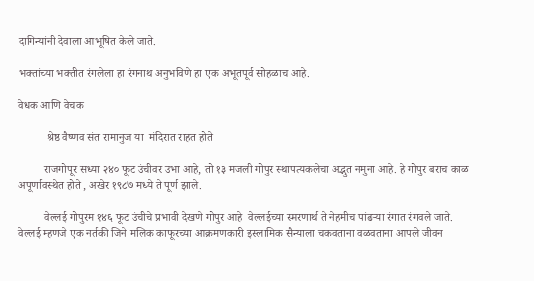दागिन्यांनी देवाला आभूषित केले जाते.

भक्तांच्या भक्तीत रंगलेला हा रंगनाथ अनुभविणे हा एक अभूतपूर्व सोहळाच आहे.

वेधक आणि वेचक

          श्रेष्ठ वैष्णव संत रामानुज या  मंदिरात राहत होते

         राजगोपूर सध्या २४० फूट उंचीवर उभा आहे, तो १३ मजली गोपुर स्थापत्यकलेचा अद्भुत नमुना आहे. हे गोपुर बराच काळ अपूर्णावस्थेत होते , अखेर १९८७ मध्ये ते पूर्ण झाले.

         वेल्लई गोपुरम १४६ फूट उंचीचे प्रभावी देखणे गोपुर आहे  वेल्लईच्या स्मरणार्थ ते नेहमीच पांढऱ्या रंगात रंगवले जाते.  वेल्लई म्हणजे एक नर्तकी जिने मलिक काफूरच्या आक्रमणकारी इस्लामिक सैन्याला चकवताना वळवताना आपले जीवन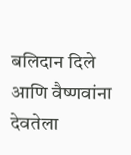बलिदान दिले आणि वैष्णवांना देवतेला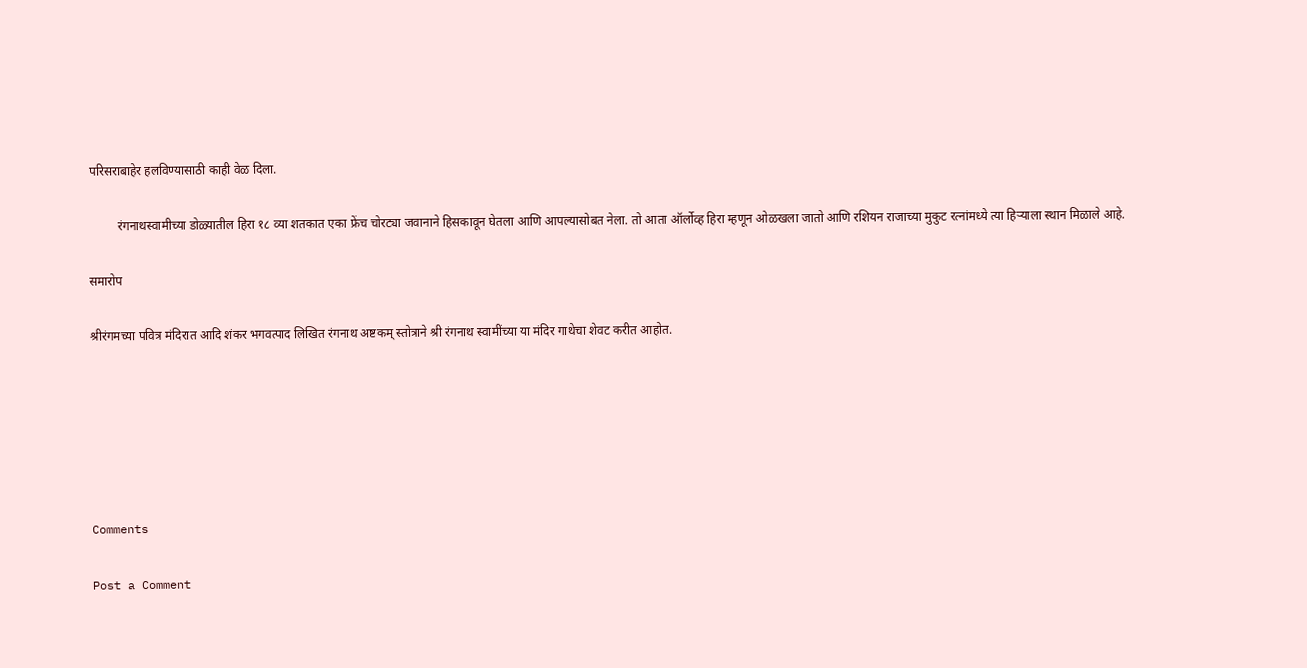परिसराबाहेर हलविण्यासाठी काही वेळ दिला.

         रंगनाथस्वामीच्या डोळ्यातील हिरा १८ व्या शतकात एका फ्रेंच चोरट्या जवानाने हिसकावून घेतला आणि आपल्यासोबत नेला. तो आता ऑर्लोव्ह हिरा म्हणून ओळखला जातो आणि रशियन राजाच्या मुकुट रत्नांमध्ये त्या हिऱ्याला स्थान मिळाले आहे.

समारोप

श्रीरंगमच्या पवित्र मंदिरात आदि शंकर भगवत्पाद लिखित रंगनाथ अष्टकम् स्तोत्राने श्री रंगनाथ स्वामींच्या या मंदिर गाथेचा शेवट करीत आहोत.






Comments

Post a Comment